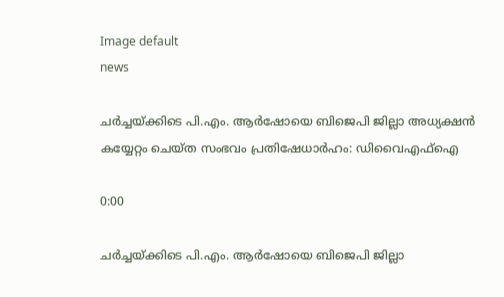Image default
news

ചർച്ചയ്ക്കിടെ പി.എം. ആർഷോയെ ബിജെപി ജില്ലാ അധ്യക്ഷൻ കയ്യേറ്റം ചെയ്ത സംഭവം പ്രതിഷേധാർഹം: ഡിവൈഎഫ്ഐ

0:00

ചർച്ചയ്ക്കിടെ പി.എം. ആർഷോയെ ബിജെപി ജില്ലാ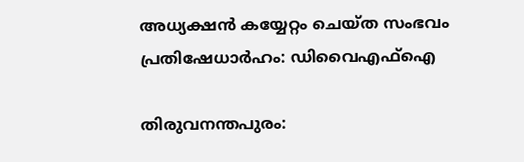അധ്യക്ഷൻ കയ്യേറ്റം ചെയ്ത സംഭവം പ്രതിഷേധാർഹം: ഡിവൈഎഫ്ഐ

തിരുവനന്തപുരം: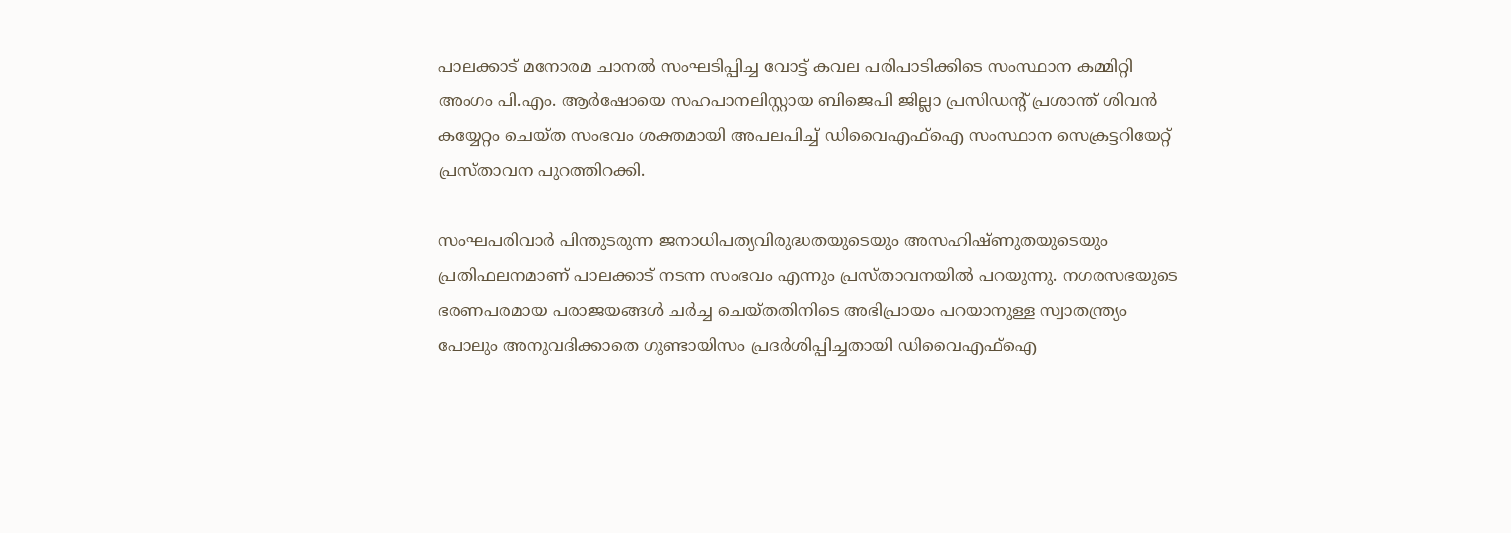പാലക്കാട് മനോരമ ചാനൽ സംഘടിപ്പിച്ച വോട്ട് കവല പരിപാടിക്കിടെ സംസ്ഥാന കമ്മിറ്റി അംഗം പി.എം. ആർഷോയെ സഹപാനലിസ്റ്റായ ബിജെപി ജില്ലാ പ്രസിഡന്റ് പ്രശാന്ത് ശിവൻ കയ്യേറ്റം ചെയ്ത സംഭവം ശക്തമായി അപലപിച്ച് ഡിവൈഎഫ്ഐ സംസ്ഥാന സെക്രട്ടറിയേറ്റ് പ്രസ്താവന പുറത്തിറക്കി.

സംഘപരിവാർ പിന്തുടരുന്ന ജനാധിപത്യവിരുദ്ധതയുടെയും അസഹിഷ്ണുതയുടെയും പ്രതിഫലനമാണ് പാലക്കാട് നടന്ന സംഭവം എന്നും പ്രസ്താവനയിൽ പറയുന്നു. നഗരസഭയുടെ ഭരണപരമായ പരാജയങ്ങൾ ചർച്ച ചെയ്തതിനിടെ അഭിപ്രായം പറയാനുള്ള സ്വാതന്ത്ര്യം പോലും അനുവദിക്കാതെ ഗുണ്ടായിസം പ്രദർശിപ്പിച്ചതായി ഡിവൈഎഫ്ഐ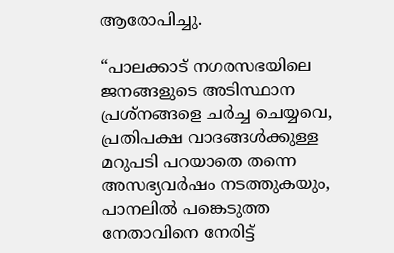ആരോപിച്ചു.

“പാലക്കാട് നഗരസഭയിലെ ജനങ്ങളുടെ അടിസ്ഥാന പ്രശ്നങ്ങളെ ചർച്ച ചെയ്യവെ, പ്രതിപക്ഷ വാദങ്ങൾക്കുള്ള മറുപടി പറയാതെ തന്നെ അസഭ്യവർഷം നടത്തുകയും, പാനലിൽ പങ്കെടുത്ത നേതാവിനെ നേരിട്ട്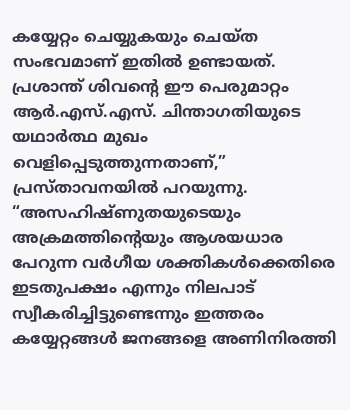കയ്യേറ്റം ചെയ്യുകയും ചെയ്ത സംഭവമാണ് ഇതിൽ ഉണ്ടായത്. പ്രശാന്ത് ശിവന്റെ ഈ പെരുമാറ്റം ആർ.എസ്.എസ്. ചിന്താഗതിയുടെ യഥാർത്ഥ മുഖം വെളിപ്പെടുത്തുന്നതാണ്,” പ്രസ്താവനയിൽ പറയുന്നു. “അസഹിഷ്ണുതയുടെയും അക്രമത്തിന്റെയും ആശയധാര പേറുന്ന വർഗീയ ശക്തികൾക്കെതിരെ ഇടതുപക്ഷം എന്നും നിലപാട് സ്വീകരിച്ചിട്ടുണ്ടെന്നും ഇത്തരം കയ്യേറ്റങ്ങൾ ജനങ്ങളെ അണിനിരത്തി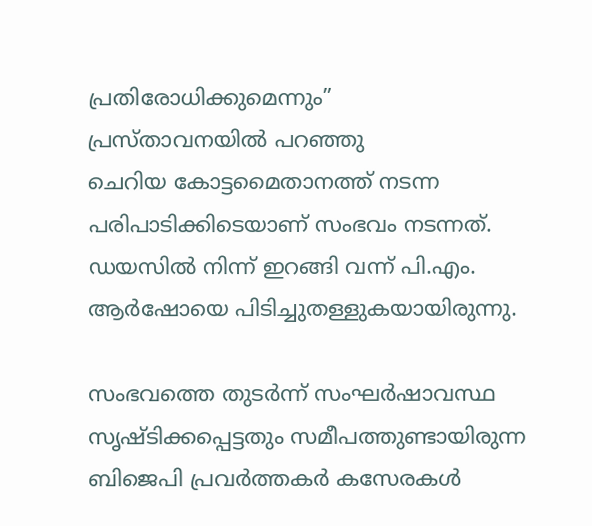പ്രതിരോധിക്കുമെന്നും”
പ്രസ്താവനയിൽ പറഞ്ഞു
ചെറിയ കോട്ടമൈതാനത്ത് നടന്ന പരിപാടിക്കിടെയാണ് സംഭവം നടന്നത്. ഡയസിൽ നിന്ന് ഇറങ്ങി വന്ന് പി.എം. ആർഷോയെ പിടിച്ചുതള്ളുകയായിരുന്നു.

സംഭവത്തെ തുടർന്ന് സംഘർഷാവസ്ഥ സൃഷ്ടിക്കപ്പെട്ടതും സമീപത്തുണ്ടായിരുന്ന ബിജെപി പ്രവർത്തകർ കസേരകൾ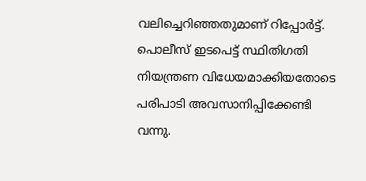വലിച്ചെറിഞ്ഞതുമാണ് റിപ്പോർട്ട്. പൊലീസ് ഇടപെട്ട് സ്ഥിതിഗതി നിയന്ത്രണ വിധേയമാക്കിയതോടെ പരിപാടി അവസാനിപ്പിക്കേണ്ടി വന്നു.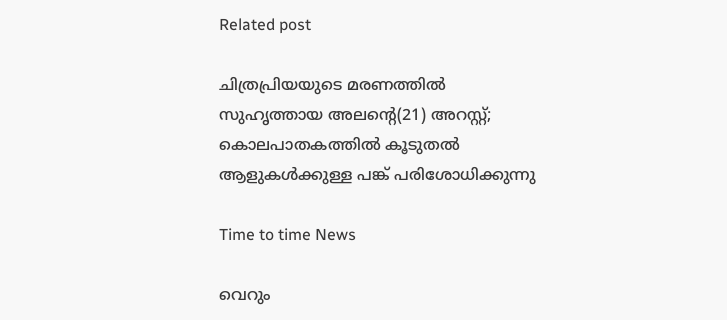Related post

ചിത്രപ്രിയയുടെ മരണത്തിൽ സുഹൃത്തായ അലന്റെ(21) അറസ്റ്റ്; കൊലപാതകത്തിൽ കൂടുതൽ ആളുകൾക്കുള്ള പങ്ക് പരിശോധിക്കുന്നു

Time to time News

വെറും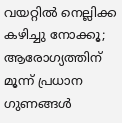വയറ്റിൽ നെല്ലിക്ക കഴിച്ചു നോക്കൂ; ആരോഗ്യത്തിന് മൂന്ന് പ്രധാന ഗുണങ്ങൾ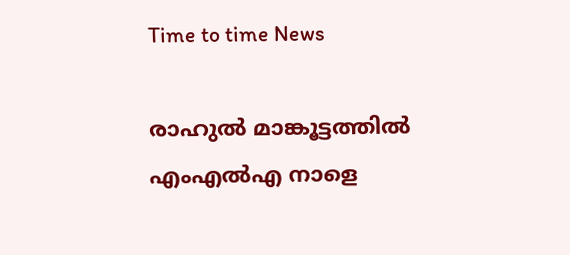Time to time News

രാഹുല്‍ മാങ്കൂട്ടത്തില്‍ എംഎല്‍എ നാളെ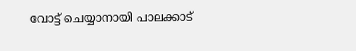വോട്ട് ചെയ്യാനായി പാലക്കാട്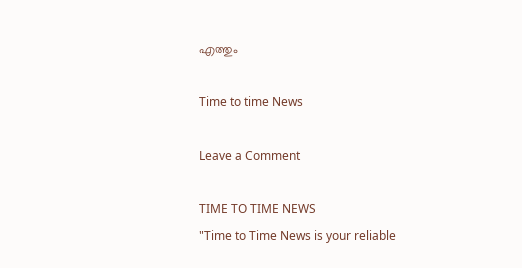എത്തും

Time to time News

Leave a Comment

TIME TO TIME NEWS
"Time to Time News is your reliable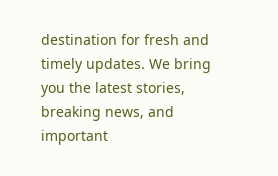destination for fresh and timely updates. We bring you the latest stories, breaking news, and important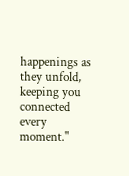happenings as they unfold, keeping you connected every moment."